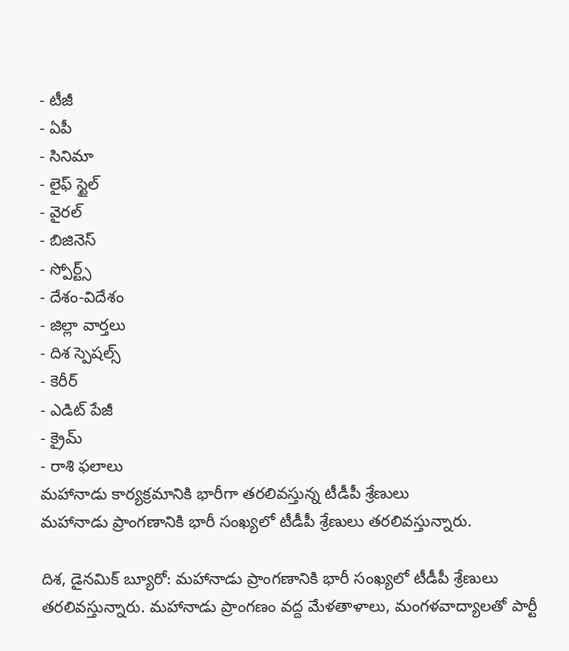- టీజీ
- ఏపీ
- సినిమా
- లైఫ్ స్టైల్
- వైరల్
- బిజినెస్
- స్పోర్ట్స్
- దేశం-విదేశం
- జిల్లా వార్తలు
- దిశ స్పెషల్స్
- కెరీర్
- ఎడిట్ పేజీ
- క్రైమ్
- రాశి ఫలాలు
మహానాడు కార్యక్రమానికి భారీగా తరలివస్తున్న టీడీపీ శ్రేణులు
మహానాడు ప్రాంగణానికి భారీ సంఖ్యలో టీడీపీ శ్రేణులు తరలివస్తున్నారు.

దిశ, డైనమిక్ బ్యూరో: మహానాడు ప్రాంగణానికి భారీ సంఖ్యలో టీడీపీ శ్రేణులు తరలివస్తున్నారు. మహానాడు ప్రాంగణం వద్ద మేళతాళాలు, మంగళవాద్యాలతో పార్టీ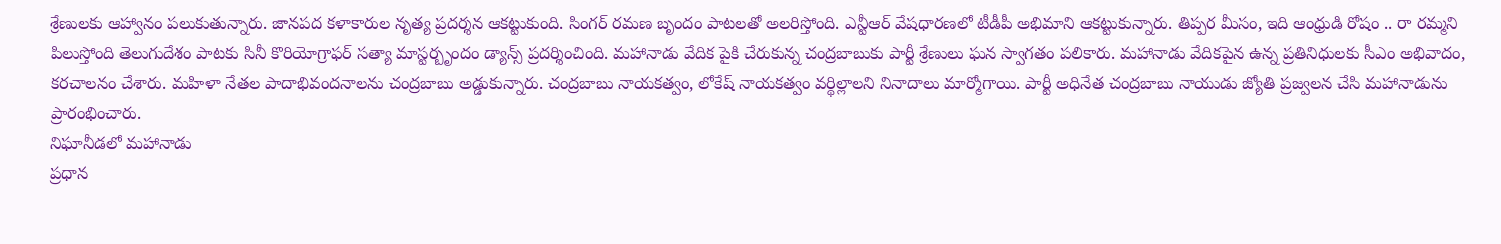శ్రేణులకు ఆహ్వానం పలుకుతున్నారు. జానపద కళాకారుల నృత్య ప్రదర్శన ఆకట్టుకుంది. సింగర్ రమణ బృందం పాటలతో అలరిస్తోంది. ఎన్టీఆర్ వేషధారణలో టీడీపీ అభిమాని ఆకట్టుకున్నారు. తిప్పర మీసం, ఇది ఆంధ్రుడి రోషం .. రా రమ్మని పిలుస్తోంది తెలుగుదేశం పాటకు సినీ కొరియోగ్రాఫర్ సత్యా మాస్టర్బృందం డ్యాన్స్ ప్రదర్శించింది. మహానాడు వేదిక పైకి చేరుకున్న చంద్రబాబుకు పార్టీ శ్రేణులు ఘన స్వాగతం పలికారు. మహానాడు వేదికపైన ఉన్న ప్రతినిధులకు సీఎం అభివాదం, కరచాలనం చేశారు. మహిళా నేతల పాదాభివందనాలను చంద్రబాబు అడ్డుకున్నారు. చంద్రబాబు నాయకత్వం, లోకేష్ నాయకత్వం వర్థిల్లాలని నినాదాలు మార్మోగాయి. పార్టీ అధినేత చంద్రబాబు నాయుడు జ్యోతి ప్రజ్వలన చేసి మహానాడును ప్రారంభించారు.
నిఘానీడలో మహానాడు
ప్రధాన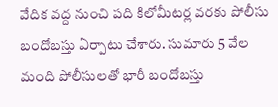వేదిక వద్ద నుంచి పది కిలోమీటర్ల వరకు పోలీసు బందోబస్తు ఏర్పాటు చేశారు. సుమారు 5 వేల మంది పోలీసులతో భారీ బందోబస్తు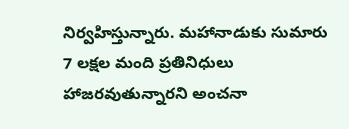నిర్వహిస్తున్నారు. మహానాడుకు సుమారు 7 లక్షల మంది ప్రతినిధులు హాజరవుతున్నారని అంచనా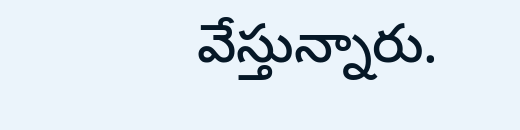వేస్తున్నారు.